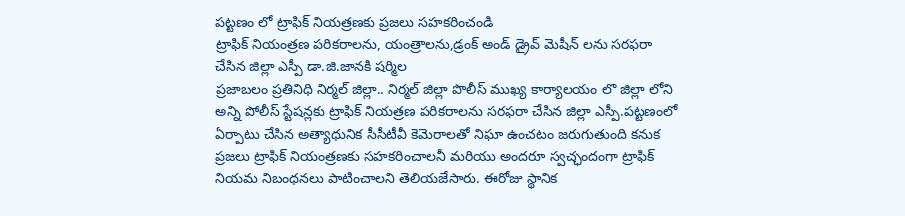పట్టణం లో ట్రాఫిక్ నియత్రణకు ప్రజలు సహకరించండి
ట్రాఫిక్ నియంత్రణ పరికరాలను, యంత్రాలను,డ్రంక్ అండ్ డ్రైవ్ మెషీన్ లను సరఫరా చేసిన జిల్లా ఎస్పీ డా.జి.జానకి షర్మిల
ప్రజాబలం ప్రతినిధి నిర్మల్ జిల్లా.. నిర్మల్ జిల్లా పొలీస్ ముఖ్య కార్యాలయం లొ జిల్లా లోని అన్ని పోలీస్ స్టేషన్లకు ట్రాఫిక్ నియత్రణ పరికరాలను సరఫరా చేసిన జిల్లా ఎస్పీ.పట్టణంలో ఏర్పాటు చేసిన అత్యాధునిక సీసీటీవీ కెమెరాలతో నిఘా ఉంచటం జరుగుతుంది కనుక ప్రజలు ట్రాఫిక్ నియంత్రణకు సహకరించాలనీ మరియు అందరూ స్వచ్ఛందంగా ట్రాఫిక్ నియమ నిబంధనలు పాటించాలని తెలియజేసారు. ఈరోజు స్థానిక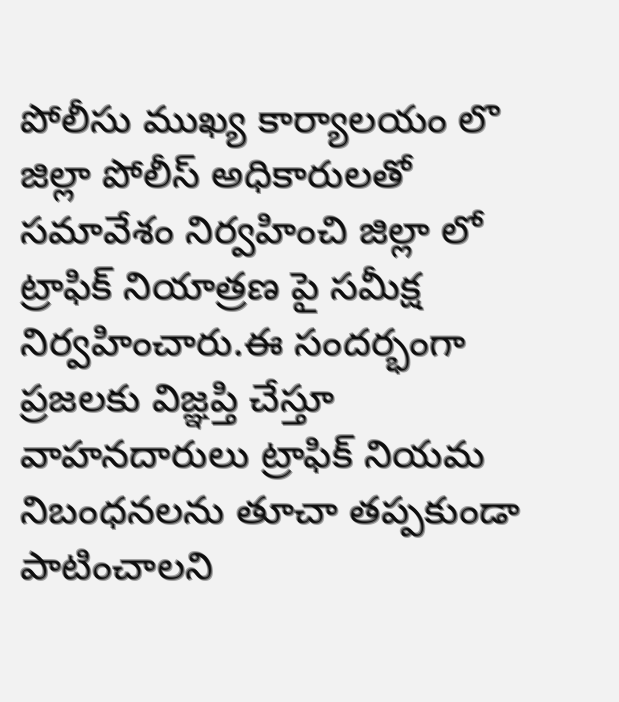పోలీసు ముఖ్య కార్యాలయం లొ జిల్లా పోలీస్ అధికారులతో సమావేశం నిర్వహించి జిల్లా లో ట్రాఫిక్ నియాత్రణ పై సమీక్ష నిర్వహించారు.ఈ సందర్భంగా ప్రజలకు విజ్ఞప్తి చేస్తూ వాహనదారులు ట్రాఫిక్ నియమ నిబంధనలను తూచా తప్పకుండా పాటించాలని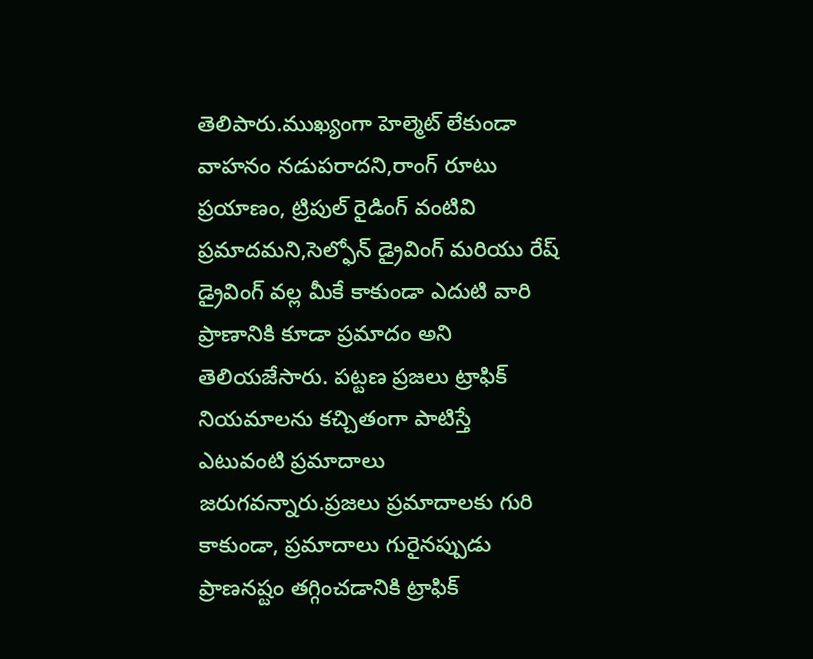తెలిపారు.ముఖ్యంగా హెల్మెట్ లేకుండా వాహనం నడుపరాదని,రాంగ్ రూటు ప్రయాణం, ట్రిపుల్ రైడింగ్ వంటివి ప్రమాదమని,సెల్ఫోన్ డ్రైవింగ్ మరియు రేష్ డ్రైవింగ్ వల్ల మీకే కాకుండా ఎదుటి వారి ప్రాణానికి కూడా ప్రమాదం అని తెలియజేసారు. పట్టణ ప్రజలు ట్రాఫిక్ నియమాలను కచ్చితంగా పాటిస్తే ఎటువంటి ప్రమాదాలు జరుగవన్నారు.ప్రజలు ప్రమాదాలకు గురి కాకుండా, ప్రమాదాలు గురైనప్పుడు ప్రాణనష్టం తగ్గించడానికి ట్రాఫిక్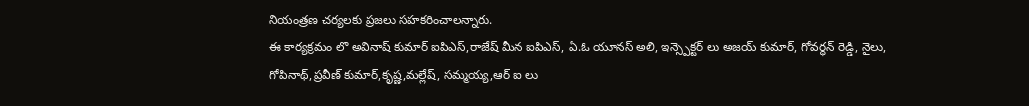నియంత్రణ చర్యలకు ప్రజలు సహకరించాలన్నారు.
ఈ కార్యక్రమం లొ అవినాష్ కుమార్ ఐపిఎస్,రాజేష్ మీన ఐపిఎస్, ఏ.ఓ యూనస్ అలి, ఇన్స్పెక్టర్ లు అజయ్ కుమార్, గోవర్ధన్ రెడ్డి, నైలు, గోపినాథ్,ప్రవీణ్ కుమార్,కృష్ణ,మల్లేష్, సమ్మయ్య,ఆర్ ఐ లు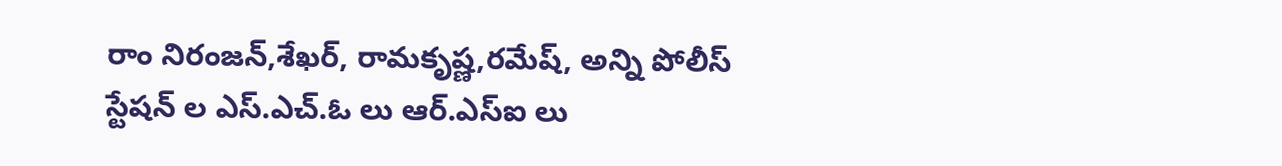రాం నిరంజన్,శేఖర్, రామకృష్ణ,రమేష్, అన్ని పోలీస్ స్టేషన్ ల ఎస్.ఎచ్.ఓ లు ఆర్.ఎస్ఐ లు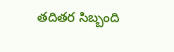తదితర సిబ్బంది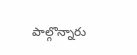పాల్గొన్నారు